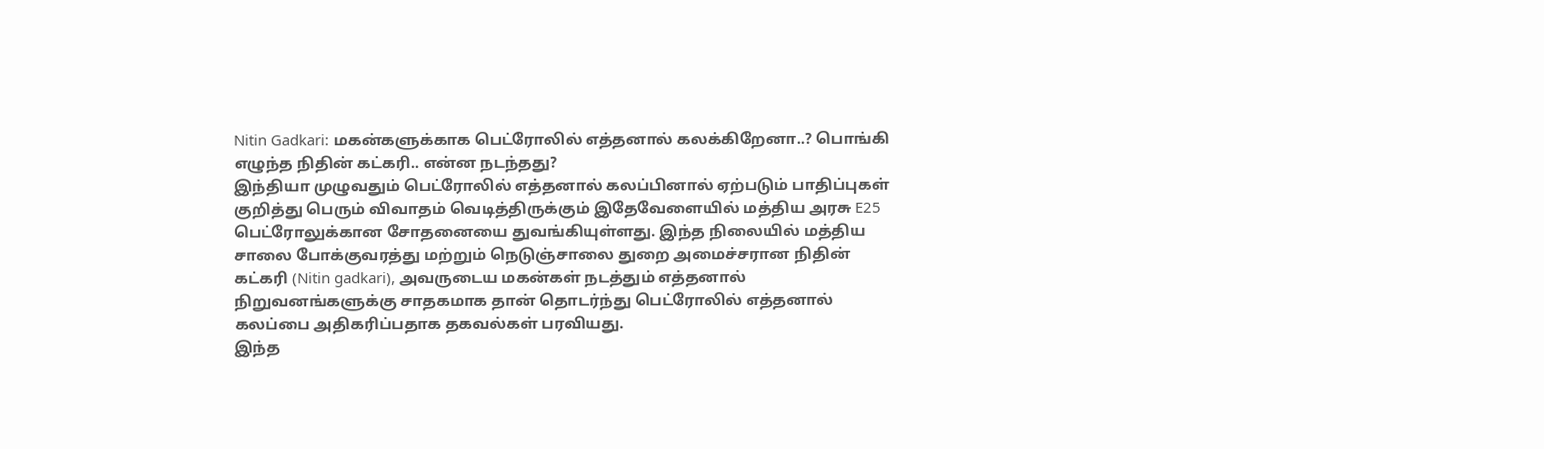Nitin Gadkari: மகன்களுக்காக பெட்ரோலில் எத்தனால் கலக்கிறேனா..? பொங்கி எழுந்த நிதின் கட்கரி.. என்ன நடந்தது?
இந்தியா முழுவதும் பெட்ரோலில் எத்தனால் கலப்பினால் ஏற்படும் பாதிப்புகள் குறித்து பெரும் விவாதம் வெடித்திருக்கும் இதேவேளையில் மத்திய அரசு E25 பெட்ரோலுக்கான சோதனையை துவங்கியுள்ளது. இந்த நிலையில் மத்திய சாலை போக்குவரத்து மற்றும் நெடுஞ்சாலை துறை அமைச்சரான நிதின் கட்கரி (Nitin gadkari), அவருடைய மகன்கள் நடத்தும் எத்தனால் நிறுவனங்களுக்கு சாதகமாக தான் தொடர்ந்து பெட்ரோலில் எத்தனால் கலப்பை அதிகரிப்பதாக தகவல்கள் பரவியது.
இந்த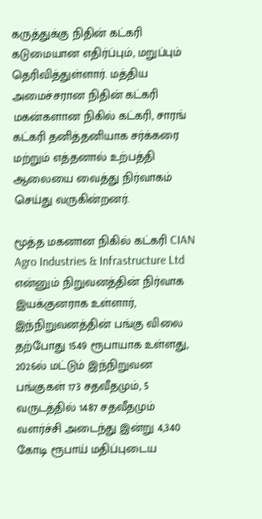கருத்துக்கு நிதின் கட்கரி கடுமையான எதிர்ப்பும், மறுப்பும் தெரிவித்துள்ளார். மத்திய அமைச்சரான நிதின் கட்கரி மகன்களான நிகில் கட்கரி, சாரங் கட்கரி தனித்தனியாக சர்க்கரை மற்றும் எத்தனால் உற்பத்தி ஆலையை வைத்து நிர்வாகம் செய்து வருகின்றனர்.

மூத்த மகனான நிகில் கட்கரி CIAN Agro Industries & Infrastructure Ltd என்னும் நிறுவனத்தின் நிர்வாக இயக்குனராக உள்ளார், இந்நிறுவனத்தின் பங்கு விலை தற்போது 1549 ரூபாயாக உள்ளது, 2026ல் மட்டும் இந்நிறுவன பங்குகள் 173 சதவீதமும், 5 வருடத்தில் 1487 சதவீதமும் வளர்ச்சி அடைந்து இன்று 4,340 கோடி ரூபாய் மதிப்புடைய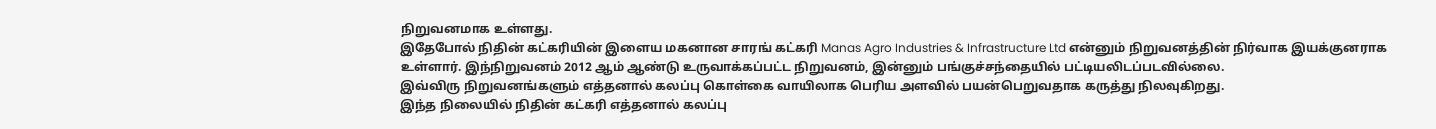நிறுவனமாக உள்ளது.
இதேபோல் நிதின் கட்கரியின் இளைய மகனான சாரங் கட்கரி Manas Agro Industries & Infrastructure Ltd என்னும் நிறுவனத்தின் நிர்வாக இயக்குனராக உள்ளார். இந்நிறுவனம் 2012 ஆம் ஆண்டு உருவாக்கப்பட்ட நிறுவனம், இன்னும் பங்குச்சந்தையில் பட்டியலிடப்படவில்லை.
இவ்விரு நிறுவனங்களும் எத்தனால் கலப்பு கொள்கை வாயிலாக பெரிய அளவில் பயன்பெறுவதாக கருத்து நிலவுகிறது.
இந்த நிலையில் நிதின் கட்கரி எத்தனால் கலப்பு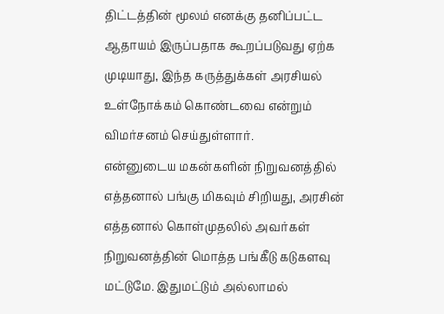திட்டத்தின் மூலம் எனக்கு தனிப்பட்ட ஆதாயம் இருப்பதாக கூறப்படுவது ஏற்க முடியாது, இந்த கருத்துக்கள் அரசியல் உள்நோக்கம் கொண்டவை என்றும் விமர்சனம் செய்துள்ளார்.
என்னுடைய மகன்களின் நிறுவனத்தில் எத்தனால் பங்கு மிகவும் சிறியது, அரசின் எத்தனால் கொள்முதலில் அவர்கள் நிறுவனத்தின் மொத்த பங்கீடு கடுகளவு மட்டுமே. இதுமட்டும் அல்லாமல்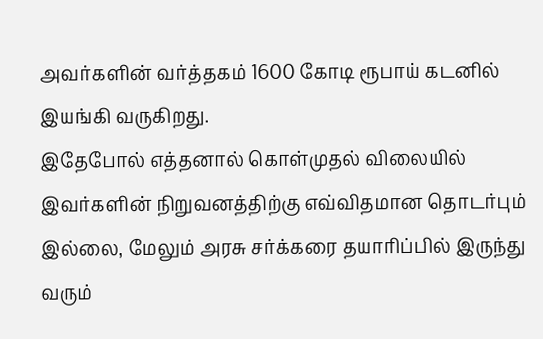அவர்களின் வர்த்தகம் 1600 கோடி ரூபாய் கடனில் இயங்கி வருகிறது.
இதேபோல் எத்தனால் கொள்முதல் விலையில் இவர்களின் நிறுவனத்திற்கு எவ்விதமான தொடர்பும் இல்லை, மேலும் அரசு சர்க்கரை தயாரிப்பில் இருந்து வரும்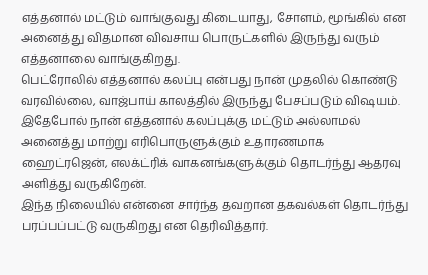எத்தனால் மட்டும் வாங்குவது கிடையாது, சோளம், மூங்கில் என அனைத்து விதமான விவசாய பொருட்களில் இருந்து வரும் எத்தனாலை வாங்குகிறது.
பெட்ரோலில் எத்தனால் கலப்பு என்பது நான் முதலில் கொண்டு வரவில்லை, வாஜ்பாய் காலத்தில் இருந்து பேசப்படும் விஷயம். இதேபோல் நான் எத்தனால் கலப்புக்கு மட்டும் அல்லாமல் அனைத்து மாற்று எரிபொருளுக்கும் உதாரணமாக ஹைட்ரஜென், எலக்ட்ரிக் வாகனங்களுக்கும் தொடர்ந்து ஆதரவு அளித்து வருகிறேன்.
இந்த நிலையில் என்னை சார்ந்த தவறான தகவல்கள் தொடர்ந்து பரப்பப்பட்டு வருகிறது என தெரிவித்தார்.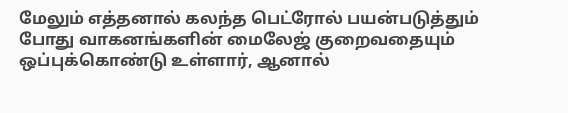மேலும் எத்தனால் கலந்த பெட்ரோல் பயன்படுத்தும் போது வாகனங்களின் மைலேஜ் குறைவதையும் ஒப்புக்கொண்டு உள்ளார், ஆனால்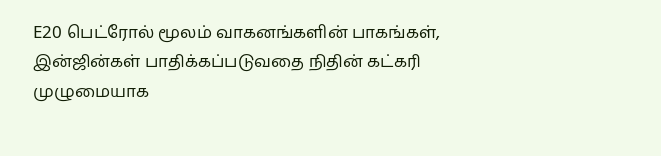E20 பெட்ரோல் மூலம் வாகனங்களின் பாகங்கள், இன்ஜின்கள் பாதிக்கப்படுவதை நிதின் கட்கரி முழுமையாக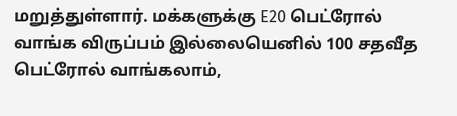மறுத்துள்ளார். மக்களுக்கு E20 பெட்ரோல் வாங்க விருப்பம் இல்லையெனில் 100 சதவீத பெட்ரோல் வாங்கலாம்,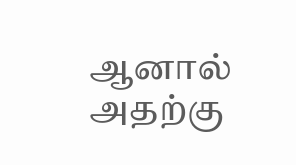ஆனால் அதற்கு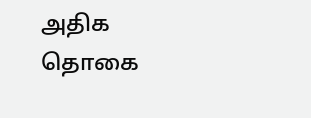அதிக தொகை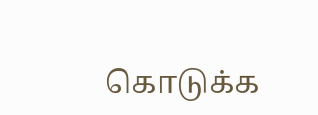கொடுக்க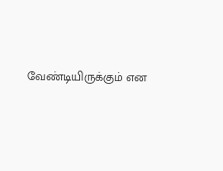வேண்டியிருக்கும் என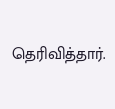தெரிவித்தார்.